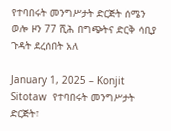የተባበሩት መንግሥታት ድርጅት ሰሜን ወሎ ዞን 77 ሺሕ በግጭትና ድርቅ ሳቢያ ጉዳት ደረሰበት አለ

January 1, 2025 – Konjit Sitotaw  የተባበሩት መንግሥታት ድርጅት፣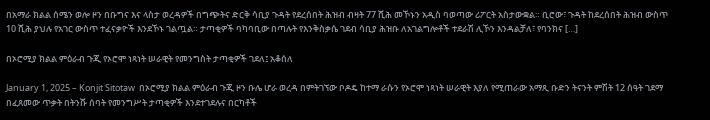በአማራ ክልል ሰሜን ወሎ ዞን በቡግና እና ላስታ ወረዳዎች በግጭትና ድርቅ ሳቢያ ጉዳት የደረሰበት ሕዝብ ብዛት 77 ሺሕ መኾኑን አዲስ ባወጣው ሪፖርት አስታውቋል። ቢሮው፣ ጉዳት ከደረሰበት ሕዝብ ውስጥ 10 ሺሕ ያህሉ የአገር ውስጥ ተፈናቃዮች እንደኾኑ ገልጧል። ታጣቂዎች ባካባቢው በጣሉት የእንቅስቃሴ ገደብ ሳቢያ ሕዝቡ ለአገልግሎቶች ተደራሽ ሊኾን እንዳልቻለ፣ የባንክና […]

በኦሮሚያ ክልል ምዕራብ ጉጂ የኦሮሞ ነጻነት ሠራዊት የመንግስት ታጣቂዎች ገደለ፤ አቆሰለ

January 1, 2025 – Konjit Sitotaw  በኦሮሚያ ክልል ምዕራብ ጉጂ ዞን ቡሌ ሆራ ወረዳ በምትገኘው ቦዶዴ ከተማ ራሱን የኦሮሞ ነጻነት ሠራዊት እያለ የሚጠራው አማጺ ቡድን ትናንት ምሽት 12 ሰዓት ገደማ በፈጸመው ጥቃት በትንሹ ሰባት የመንግሥት ታጣቂዎች እንደተገደሉና በርካቶች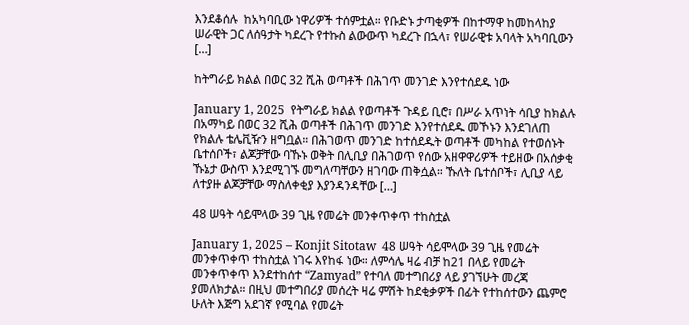እንደቆሰሉ  ከአካባቢው ነዋሪዎች ተሰምቷል። የቡድኑ ታጣቂዎች በከተማዋ ከመከላከያ ሠራዊት ጋር ለሰዓታት ካደረጉ የተኩስ ልውውጥ ካደረጉ በኋላ፣ የሠራዊቱ አባላት አካባቢውን […]

ከትግራይ ክልል በወር 32 ሺሕ ወጣቶች በሕገጥ መንገድ እንየተሰደዱ ነው

January 1, 2025  የትግራይ ክልል የወጣቶች ጉዳይ ቢሮ፣ በሥራ አጥነት ሳቢያ ከክልሉ በአማካይ በወር 32 ሺሕ ወጣቶች በሕገጥ መንገድ እንየተሰደዱ መኾኑን እንደገለጠ የክልሉ ቴሌቪዥን ዘግቧል። በሕገወጥ መንገድ ከተሰደዱት ወጣቶች መካከል የተወሰኑት ቤተሰቦች፣ ልጆቻቸው ባኹኑ ወቅት በሊቢያ በሕገወጥ የሰው አዘዋዋሪዎች ተይዘው በአሰቃቂ ኹኔታ ውስጥ እንደሚገኙ መግለጣቸውን ዘገባው ጠቅሷል። ኹለት ቤተሰቦች፣ ሊቢያ ላይ ለተያዙ ልጆቻቸው ማስለቀቂያ እያንዳንዳቸው […]

48 ሠዓት ሳይሞላው 39 ጊዜ የመሬት መንቀጥቀጥ ተከስቷል

January 1, 2025 – Konjit Sitotaw  48 ሠዓት ሳይሞላው 39 ጊዜ የመሬት መንቀጥቀጥ ተከስቷል ነገሩ እየከፋ ነው። ለምሳሌ ዛሬ ብቻ ከ21 በላይ የመሬት መንቀጥቀጥ እንደተከሰተ “Zamyad” የተባለ መተግበሪያ ላይ ያገኘሁት መረጃ ያመለክታል። በዚህ መተግበሪያ መሰረት ዛሬ ምሽት ከደቂቃዎች በፊት የተከሰተውን ጨምሮ ሁለት እጅግ አደገኛ የሚባል የመሬት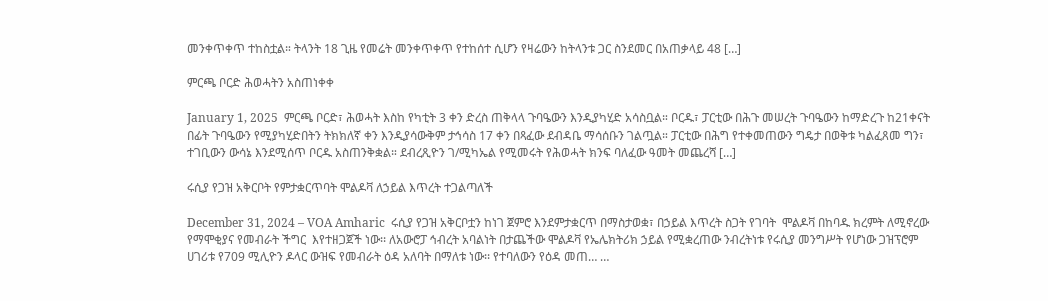መንቀጥቀጥ ተከስቷል። ትላንት 18 ጊዜ የመሬት መንቀጥቀጥ የተከሰተ ሲሆን የዛሬውን ከትላንቱ ጋር ስንደመር በአጠቃላይ 48 […]

ምርጫ ቦርድ ሕወሓትን አስጠነቀቀ

January 1, 2025  ምርጫ ቦርድ፣ ሕወሓት እስከ የካቲት 3 ቀን ድረስ ጠቅላላ ጉባዔውን እንዲያካሂድ አሳስቧል። ቦርዱ፣ ፓርቲው በሕጉ መሠረት ጉባዔውን ከማድረጉ ከ21ቀናት በፊት ጉባዔውን የሚያካሂድበትን ትክክለኛ ቀን እንዲያሳውቅም ታኅሳስ 17 ቀን በጻፈው ደብዳቤ ማሳሰቡን ገልጧል። ፓርቲው በሕግ የተቀመጠውን ግዴታ በወቅቱ ካልፈጸመ ግን፣ ተገቢውን ውሳኔ እንደሚሰጥ ቦርዱ አስጠንቅቋል። ደብረጺዮን ገ/ሚካኤል የሚመሩት የሕወሓት ክንፍ ባለፈው ዓመት መጨረሻ […]

ሩሲያ የጋዝ አቅርቦት የምታቋርጥባት ሞልዶቫ ለኃይል እጥረት ተጋልጣለች

December 31, 2024 – VOA Amharic  ሩሲያ የጋዝ አቅርቦቷን ከነገ ጀምሮ እንደምታቋርጥ በማስታወቋ፣ በኃይል እጥረት ስጋት የገባት  ሞልዶቫ በከባዱ ክረምት ለሚኖረው የማሞቂያና የመብራት ችግር  እየተዘጋጀች ነው፡፡ ለአውሮፓ ኅብረት አባልነት በታጨችው ሞልዶቫ የኤሌክትሪክ ኃይል የሚቋረጠው ንብረትነቱ የሩሲያ መንግሥት የሆነው ጋዝፕሮም ሀገሪቱ የ709 ሚሊዮን ዶላር ውዝፍ የመብራት ዕዳ አለባት በማለቱ ነው፡፡ የተባለውን የዕዳ መጠ… …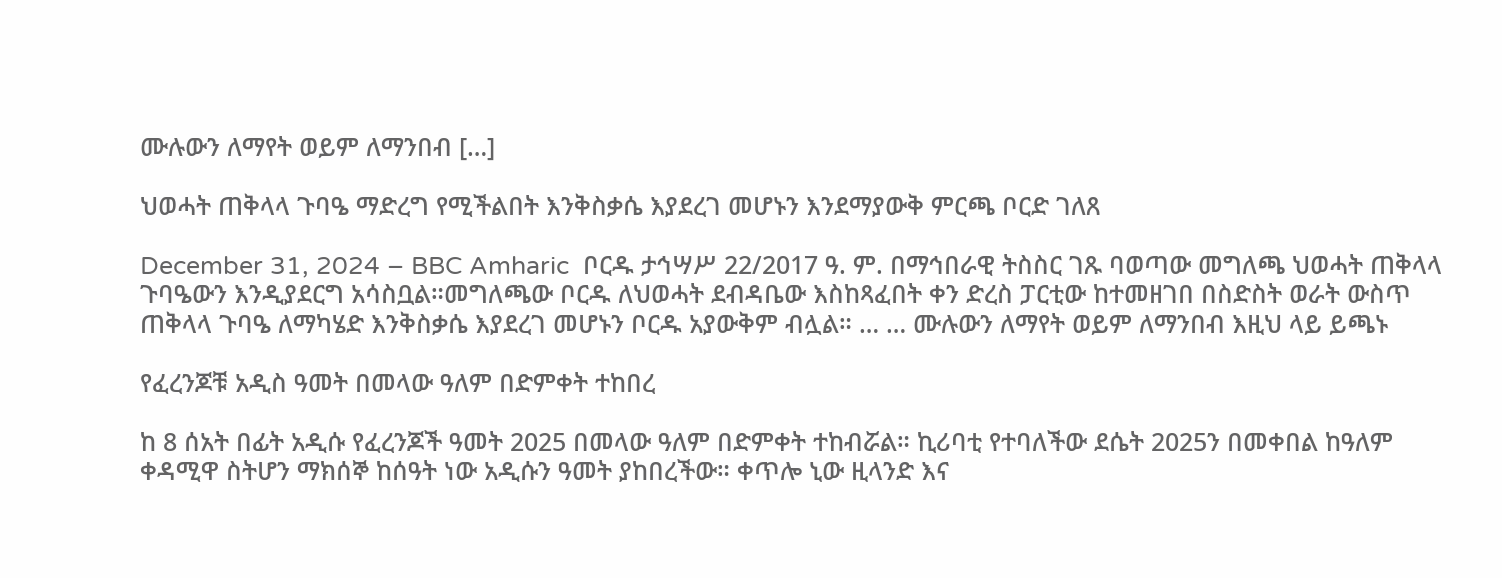ሙሉውን ለማየት ወይም ለማንበብ […]

ህወሓት ጠቅላላ ጉባዔ ማድረግ የሚችልበት እንቅስቃሴ እያደረገ መሆኑን እንደማያውቅ ምርጫ ቦርድ ገለጸ

December 31, 2024 – BBC Amharic  ቦርዱ ታኅሣሥ 22/2017 ዓ. ም. በማኅበራዊ ትስስር ገጹ ባወጣው መግለጫ ህወሓት ጠቅላላ ጉባዔውን እንዲያደርግ አሳስቧል።መግለጫው ቦርዱ ለህወሓት ደብዳቤው እስከጻፈበት ቀን ድረስ ፓርቲው ከተመዘገበ በስድስት ወራት ውስጥ ጠቅላላ ጉባዔ ለማካሄድ እንቅስቃሴ እያደረገ መሆኑን ቦርዱ አያውቅም ብሏል። … … ሙሉውን ለማየት ወይም ለማንበብ እዚህ ላይ ይጫኑ

የፈረንጆቹ አዲስ ዓመት በመላው ዓለም በድምቀት ተከበረ

ከ 8 ሰአት በፊት አዲሱ የፈረንጆች ዓመት 2025 በመላው ዓለም በድምቀት ተከብሯል። ኪሪባቲ የተባለችው ደሴት 2025ን በመቀበል ከዓለም ቀዳሚዋ ስትሆን ማክሰኞ ከሰዓት ነው አዲሱን ዓመት ያከበረችው። ቀጥሎ ኒው ዚላንድ እና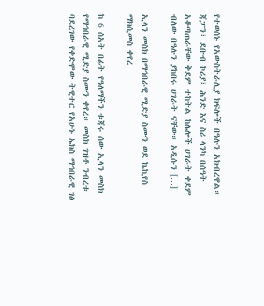የተወሰኑ የአውስትራሊያ ክፍሎች በዓሉን አክብረዋል። ጃፓን፣ ደቡብ ኮሪያ፣ ሕንድ እና ስሪ ላንካ በሰዓት አቆጣጠራቸው ቅደም ተከትል ከሌሎች ሀገራት ቀደም ብለው በዓሉን ያከበሩ ሀገራት ናቸው። አዲሱን […]

ኢላን መስክ በማኅበራዊ ሚድያ ስሙን ወደ ኬኪየስ ማክሲመስ ቀየረ

ከ 6 ሰአት በፊት የዓለማችን ቱጃሩ ሰው ኢላን መስክ የማኅበራዊ ሚድያ ስሙን ቀየረ። መስክ ገዝቶ ንብረቱ ባደረገው የቀድሞው ትዊተር የአሁኑ ኤክስ ማኅበራዊ ገፅ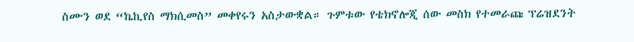ስሙን ወደ “ኬኪየስ ማክሲመስ” መቀየሩን አስታውቋል። ጉምቱው የቴክኖሎጂ ሰው መስክ የተመራጩ ፕሬዝደንት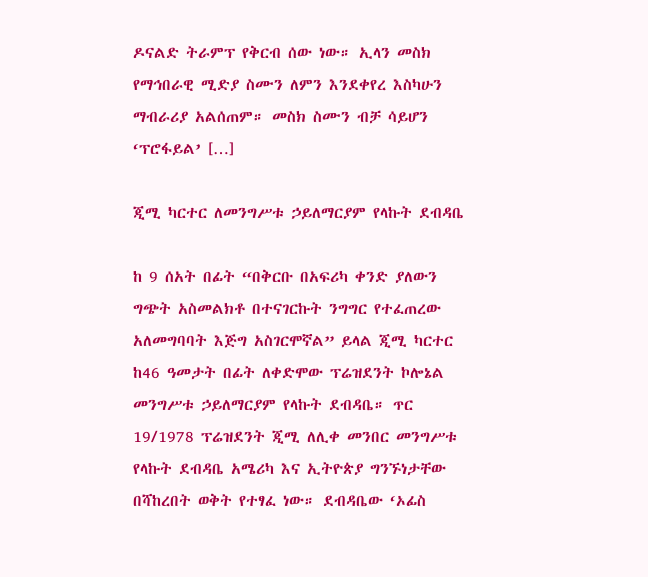ዶናልድ ትራምፕ የቅርብ ሰው ነው። ኢላን መስክ የማኅበራዊ ሚድያ ስሙን ለምን እንደቀየረ እስካሁን ማብራሪያ አልሰጠም። መስክ ስሙን ብቻ ሳይሆን ‘ፕሮፋይል’ […]

ጂሚ ካርተር ለመንግሥቱ ኃይለማርያም የላኩት ደብዳቤ

ከ 9 ሰአት በፊት “በቅርቡ በአፍሪካ ቀንድ ያለውን ግጭት አስመልክቶ በተናገርኩት ንግግር የተፈጠረው አለመግባባት እጅግ አስገርሞኛል” ይላል ጂሚ ካርተር ከ46 ዓመታት በፊት ለቀድሞው ፕሬዝደንት ኮሎኔል መንግሥቱ ኃይለማርያም የላኩት ደብዳቤ። ጥር 19/1978 ፕሬዝደንት ጂሚ ለሊቀ መንበር መንግሥቱ የላኩት ደብዳቤ አሜሪካ እና ኢትዮጵያ ግንኙነታቸው በሻከረበት ወቅት የተፃፈ ነው። ደብዳቤው ‘ኦፊስ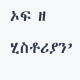ኦፍ ዘ ሂስቶሪያን’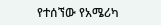የተሰኘው የአሜሪካ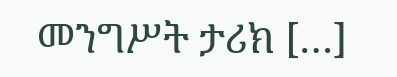መንግሥት ታሪክ […]